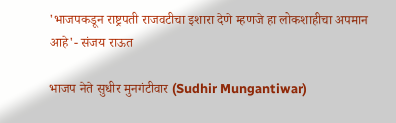'भाजपकडून राष्ट्रपती राजवटीचा इशारा देणे म्हणजे हा लोकशाहीचा अपमान आहे'- संजय राऊत

भाजप नेते सुधीर मुनगंटीवार (Sudhir Mungantiwar)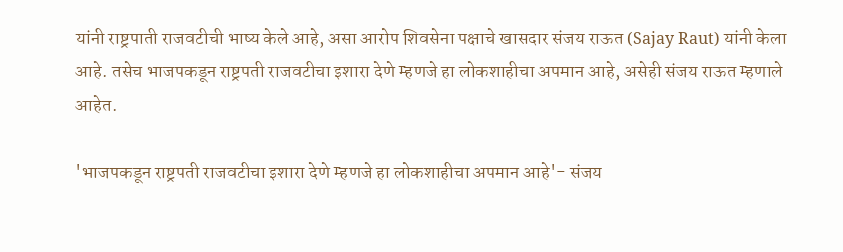यांनी राष्ट्रपाती राजवटीची भाष्य केले आहे, असा आरोप शिवसेना पक्षाचे खासदार संजय राऊत (Sajay Raut) यांनी केला आहे. तसेच भाजपकडून राष्ट्रपती राजवटीचा इशारा देणे म्हणजे हा लोकशाहीचा अपमान आहे, असेही संजय राऊत म्हणाले आहेत.

'भाजपकडून राष्ट्रपती राजवटीचा इशारा देणे म्हणजे हा लोकशाहीचा अपमान आहे'- संजय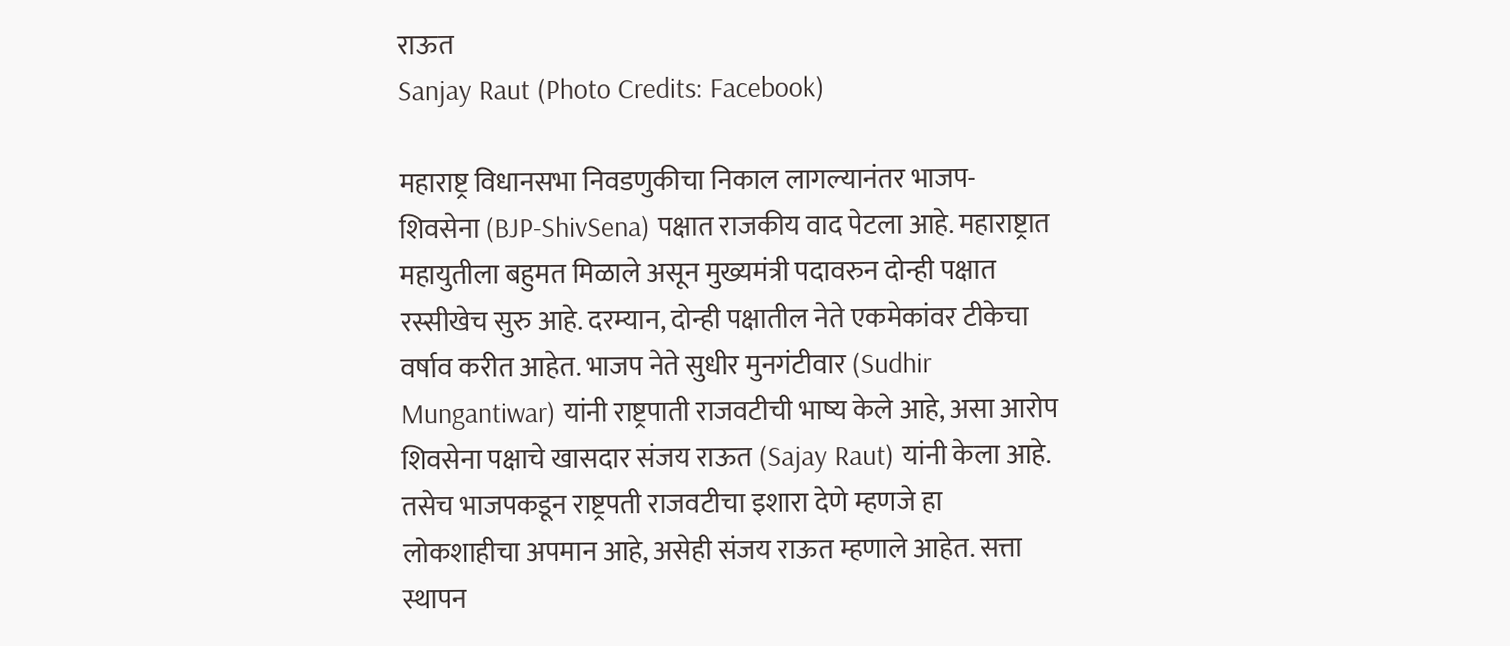राऊत
Sanjay Raut (Photo Credits: Facebook)

महाराष्ट्र विधानसभा निवडणुकीचा निकाल लागल्यानंतर भाजप- शिवसेना (BJP-ShivSena) पक्षात राजकीय वाद पेटला आहे. महाराष्ट्रात महायुतीला बहुमत मिळाले असून मुख्यमंत्री पदावरुन दोन्ही पक्षात रस्सीखेच सुरु आहे. दरम्यान, दोन्ही पक्षातील नेते एकमेकांवर टीकेचा वर्षाव करीत आहेत. भाजप नेते सुधीर मुनगंटीवार (Sudhir Mungantiwar) यांनी राष्ट्रपाती राजवटीची भाष्य केले आहे, असा आरोप शिवसेना पक्षाचे खासदार संजय राऊत (Sajay Raut) यांनी केला आहे. तसेच भाजपकडून राष्ट्रपती राजवटीचा इशारा देणे म्हणजे हा लोकशाहीचा अपमान आहे, असेही संजय राऊत म्हणाले आहेत. सत्ता स्थापन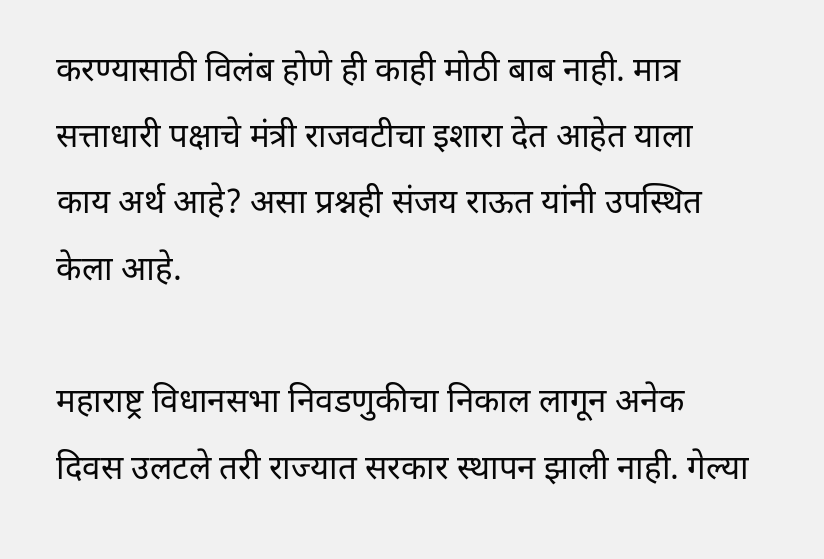करण्यासाठी विलंब होणे ही काही मोठी बाब नाही. मात्र सत्ताधारी पक्षाचे मंत्री राजवटीचा इशारा देत आहेत याला काय अर्थ आहे? असा प्रश्नही संजय राऊत यांनी उपस्थित केला आहे.

महाराष्ट्र विधानसभा निवडणुकीचा निकाल लागून अनेक दिवस उलटले तरी राज्यात सरकार स्थापन झाली नाही. गेल्या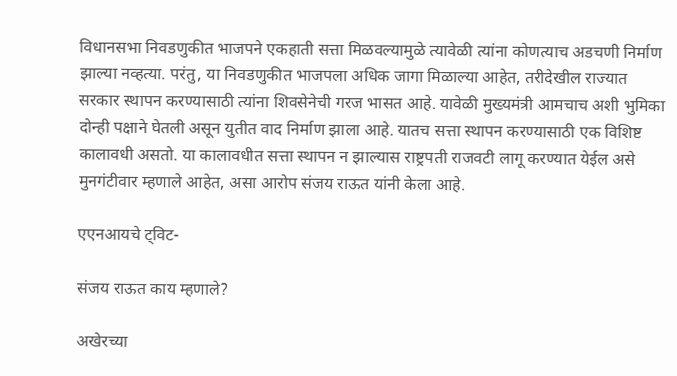विधानसभा निवडणुकीत भाजपने एकहाती सत्ता मिळवल्यामुळे त्यावेळी त्यांना कोणत्याच अडचणी निर्माण झाल्या नव्हत्या. परंतु, या निवडणुकीत भाजपला अधिक जागा मिळाल्या आहेत, तरीदेखील राज्यात सरकार स्थापन करण्यासाठी त्यांना शिवसेनेची गरज भासत आहे. यावेळी मुख्यमंत्री आमचाच अशी भुमिका दोन्ही पक्षाने घेतली असून युतीत वाद निर्माण झाला आहे. यातच सत्ता स्थापन करण्यासाठी एक विशिष्ट कालावधी असतो. या कालावधीत सत्ता स्थापन न झाल्यास राष्ट्रपती राजवटी लागू करण्यात येईल असे मुनगंटीवार म्हणाले आहेत, असा आरोप संजय राऊत यांनी केला आहे.

एएनआयचे ट्विट-

संजय राऊत काय म्हणाले?

अखेरच्या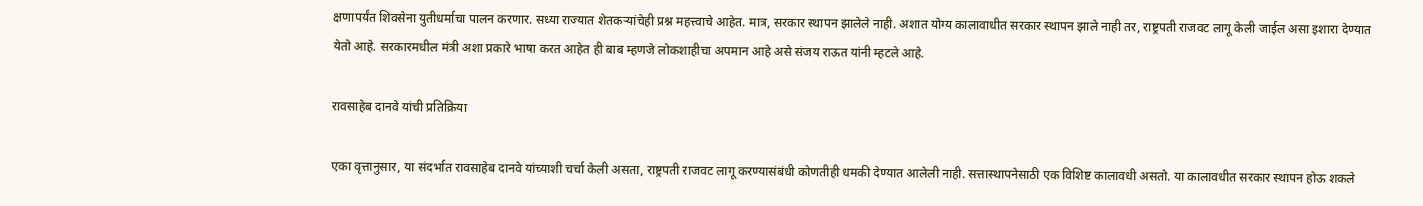क्षणापर्यंत शिवसेना युतीधर्माचा पालन करणार. सध्या राज्यात शेतकऱ्यांचेही प्रश्न महत्त्वाचे आहेत. मात्र, सरकार स्थापन झालेले नाही. अशात योग्य कालावाधीत सरकार स्थापन झाले नाही तर, राष्ट्रपती राजवट लागू केली जाईल असा इशारा देण्यात येतो आहे. सरकारमधील मंत्री अशा प्रकारे भाषा करत आहेत ही बाब म्हणजे लोकशाहीचा अपमान आहे असे संजय राऊत यांनी म्हटले आहे.

रावसाहेब दानवे यांची प्रतिक्रिया

एका वृत्तानुसार, या संदर्भात रावसाहेब दानवे यांच्याशी चर्चा केली असता, राष्ट्रपती राजवट लागू करण्यासंबंधी कोणतीही धमकी देण्यात आलेली नाही. सत्तास्थापनेसाठी एक विशिष्ट कालावधी असतो. या कालावधीत सरकार स्थापन होऊ शकले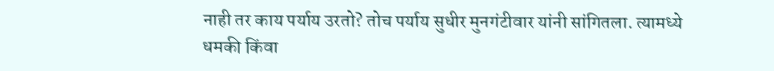नाही तर काय पर्याय उरतो? तोच पर्याय सुधीर मुनगंटीवार यांनी सांगितला. त्यामध्ये धमकी किंवा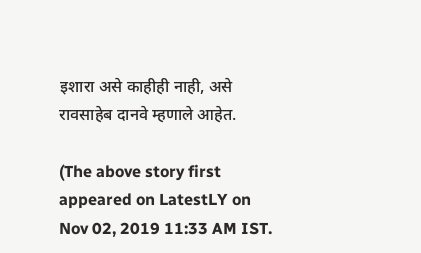इशारा असे काहीही नाही, असे रावसाहेब दानवे म्हणाले आहेत.

(The above story first appeared on LatestLY on Nov 02, 2019 11:33 AM IST.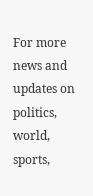For more news and updates on politics, world, sports,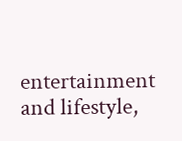entertainment and lifestyle,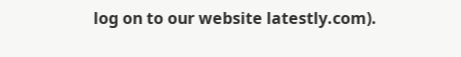log on to our website latestly.com).